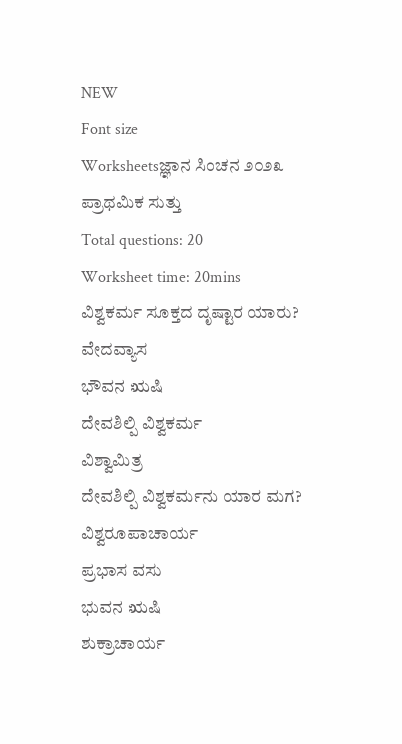NEW
Font size
Worksheetsಜ್ಞಾನ ಸಿಂಚನ ೨೦೨೩ ಪ್ರಾಥಮಿಕ ಸುತ್ತು
Total questions: 20
Worksheet time: 20mins
ವಿಶ್ವಕರ್ಮ ಸೂಕ್ತದ ದೃಷ್ಟಾರ ಯಾರು?
ವೇದವ್ಯಾಸ
ಭೌವನ ಋಷಿ
ದೇವಶಿಲ್ಪಿ ವಿಶ್ವಕರ್ಮ
ವಿಶ್ವಾಮಿತ್ರ
ದೇವಶಿಲ್ಪಿ ವಿಶ್ವಕರ್ಮನು ಯಾರ ಮಗ?
ವಿಶ್ವರೂಪಾಚಾರ್ಯ
ಪ್ರಭಾಸ ವಸು
ಭುವನ ಋಷಿ
ಶುಕ್ರಾಚಾರ್ಯ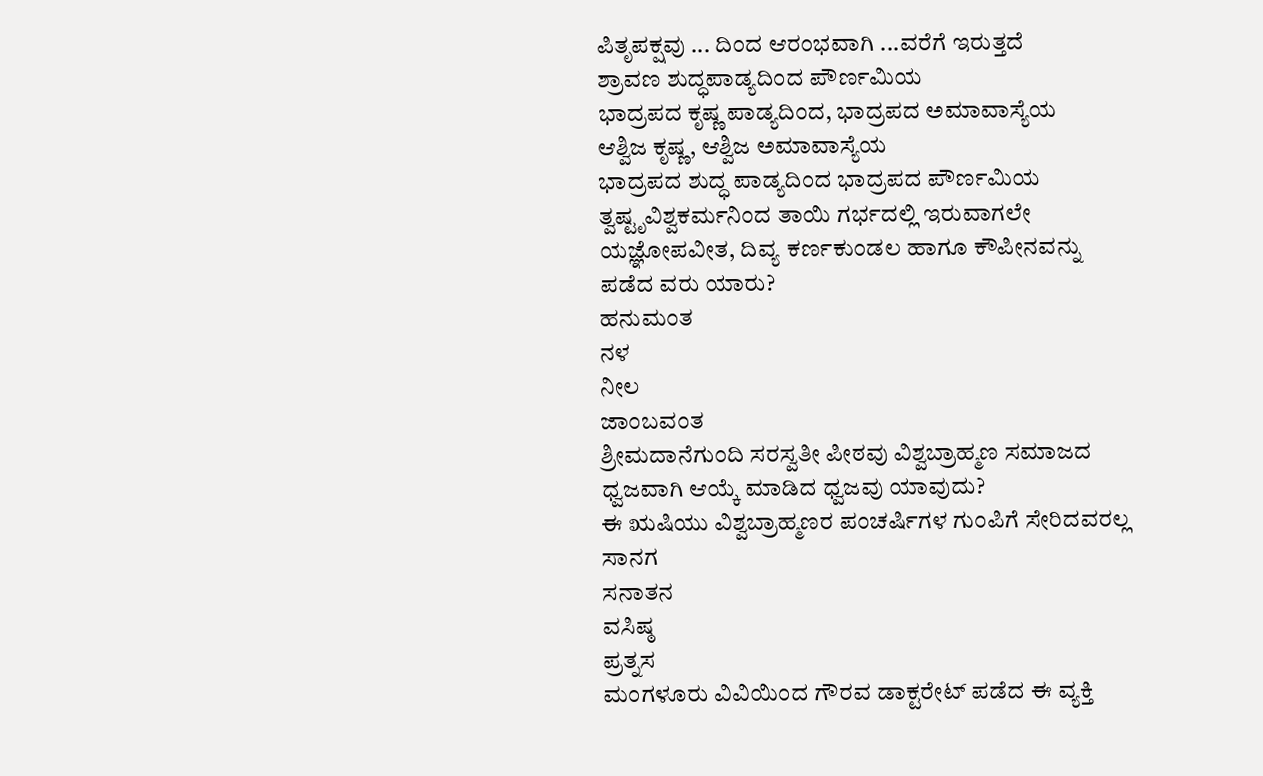ಪಿತೃಪಕ್ಷವು ... ದಿಂದ ಆರಂಭವಾಗಿ ...ವರೆಗೆ ಇರುತ್ತದೆ
ಶ್ರಾವಣ ಶುದ್ಧಪಾಡ್ಯದಿಂದ ಪೌರ್ಣಮಿಯ
ಭಾದ್ರಪದ ಕೃಷ್ಣ ಪಾಡ್ಯದಿಂದ, ಭಾದ್ರಪದ ಅಮಾವಾಸ್ಯೆಯ
ಆಶ್ವಿಜ ಕೃಷ್ಣ, ಆಶ್ವಿಜ ಅಮಾವಾಸ್ಯೆಯ
ಭಾದ್ರಪದ ಶುದ್ಧ ಪಾಡ್ಯದಿಂದ ಭಾದ್ರಪದ ಪೌರ್ಣಮಿಯ
ತ್ವಷ್ಟೃವಿಶ್ವಕರ್ಮನಿಂದ ತಾಯಿ ಗರ್ಭದಲ್ಲಿ ಇರುವಾಗಲೇ ಯಜ್ಞೋಪವೀತ, ದಿವ್ಯ ಕರ್ಣಕುಂಡಲ ಹಾಗೂ ಕೌಪೀನವನ್ನು ಪಡೆದ ವರು ಯಾರು?
ಹನುಮಂತ
ನಳ
ನೀಲ
ಜಾಂಬವಂತ
ಶ್ರೀಮದಾನೆಗುಂದಿ ಸರಸ್ವತೀ ಪೀಠವು ವಿಶ್ವಬ್ರಾಹ್ಮಣ ಸಮಾಜದ ಧ್ವಜವಾಗಿ ಆಯ್ಕೆ ಮಾಡಿದ ಧ್ವಜವು ಯಾವುದು?
ಈ ಋಷಿಯು ವಿಶ್ವಬ್ರಾಹ್ಮಣರ ಪಂಚರ್ಷಿಗಳ ಗುಂಪಿಗೆ ಸೇರಿದವರಲ್ಲ
ಸಾನಗ
ಸನಾತನ
ವಸಿಷ್ಠ
ಪ್ರತ್ನಸ
ಮಂಗಳೂರು ವಿವಿಯಿಂದ ಗೌರವ ಡಾಕ್ಟರೇಟ್ ಪಡೆದ ಈ ವ್ಯಕ್ತಿ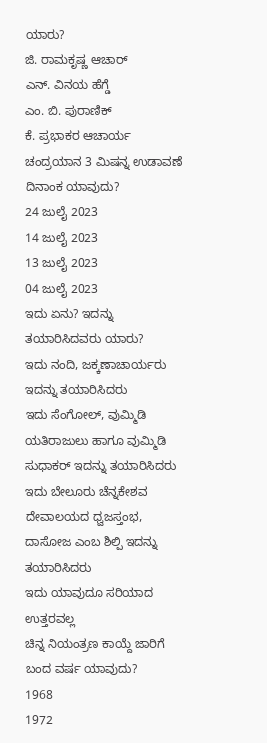ಯಾರು?
ಜಿ. ರಾಮಕೃಷ್ಣ ಆಚಾರ್
ಎನ್. ವಿನಯ ಹೆಗ್ಡೆ
ಎಂ. ಬಿ. ಪುರಾಣಿಕ್
ಕೆ. ಪ್ರಭಾಕರ ಆಚಾರ್ಯ
ಚಂದ್ರಯಾನ 3 ಮಿಷನ್ನ ಉಡಾವಣೆ ದಿನಾಂಕ ಯಾವುದು?
24 ಜುಲೈ 2023
14 ಜುಲೈ 2023
13 ಜುಲೈ 2023
04 ಜುಲೈ 2023
ಇದು ಏನು? ಇದನ್ನು ತಯಾರಿಸಿದವರು ಯಾರು?
ಇದು ನಂದಿ, ಜಕ್ಕಣಾಚಾರ್ಯರು ಇದನ್ನು ತಯಾರಿಸಿದರು
ಇದು ಸೆಂಗೋಲ್, ವುಮ್ಮಿಡಿ ಯತಿರಾಜುಲು ಹಾಗೂ ವುಮ್ಮಿಡಿ ಸುಧಾಕರ್ ಇದನ್ನು ತಯಾರಿಸಿದರು
ಇದು ಬೇಲೂರು ಚೆನ್ನಕೇಶವ ದೇವಾಲಯದ ಧ್ವಜಸ್ತಂಭ, ದಾಸೋಜ ಎಂಬ ಶಿಲ್ಪಿ ಇದನ್ನು ತಯಾರಿಸಿದರು
ಇದು ಯಾವುದೂ ಸರಿಯಾದ ಉತ್ತರವಲ್ಲ
ಚಿನ್ನ ನಿಯಂತ್ರಣ ಕಾಯ್ದೆ ಜಾರಿಗೆ ಬಂದ ವರ್ಷ ಯಾವುದು?
1968
1972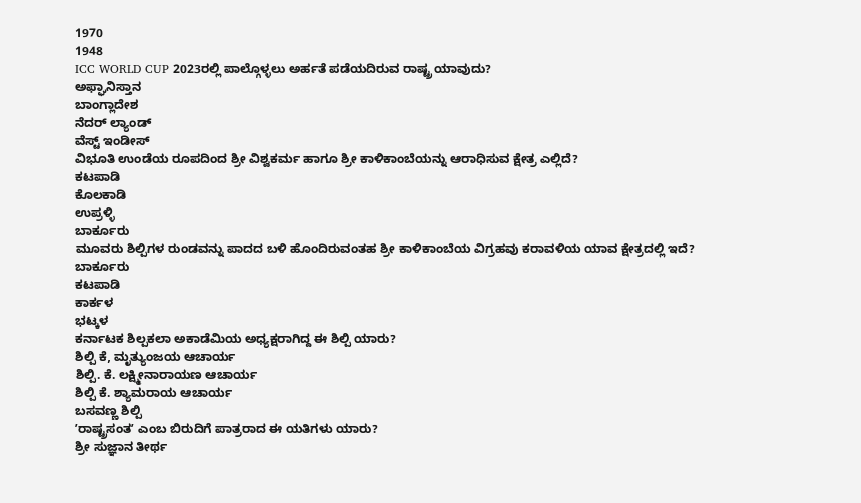1970
1948
ICC WORLD CUP 2023ರಲ್ಲಿ ಪಾಲ್ಗೊಳ್ಳಲು ಅರ್ಹತೆ ಪಡೆಯದಿರುವ ರಾಷ್ಟ್ರ ಯಾವುದು?
ಅಫ್ಘಾನಿಸ್ತಾನ
ಬಾಂಗ್ಲಾದೇಶ
ನೆದರ್ ಲ್ಯಾಂಡ್
ವೆಸ್ಟ್ ಇಂಡೀಸ್
ವಿಭೂತಿ ಉಂಡೆಯ ರೂಪದಿಂದ ಶ್ರೀ ವಿಶ್ವಕರ್ಮ ಹಾಗೂ ಶ್ರೀ ಕಾಳಿಕಾಂಬೆಯನ್ನು ಆರಾಧಿಸುವ ಕ್ಷೇತ್ರ ಎಲ್ಲಿದೆ?
ಕಟಪಾಡಿ
ಕೊಲಕಾಡಿ
ಉಪ್ರಳ್ಳಿ
ಬಾರ್ಕೂರು
ಮೂವರು ಶಿಲ್ಪಿಗಳ ರುಂಡವನ್ನು ಪಾದದ ಬಳಿ ಹೊಂದಿರುವಂತಹ ಶ್ರೀ ಕಾಳಿಕಾಂಬೆಯ ವಿಗ್ರಹವು ಕರಾವಳಿಯ ಯಾವ ಕ್ಷೇತ್ರದಲ್ಲಿ ಇದೆ?
ಬಾರ್ಕೂರು
ಕಟಪಾಡಿ
ಕಾರ್ಕಳ
ಭಟ್ಕಳ
ಕರ್ನಾಟಕ ಶಿಲ್ಪಕಲಾ ಅಕಾಡೆಮಿಯ ಅಧ್ಯಕ್ಷರಾಗಿದ್ದ ಈ ಶಿಲ್ಪಿ ಯಾರು?
ಶಿಲ್ಪಿ ಕೆ, ಮೃತ್ಯುಂಜಯ ಆಚಾರ್ಯ
ಶಿಲ್ಪಿ. ಕೆ. ಲಕ್ಷ್ಮೀನಾರಾಯಣ ಆಚಾರ್ಯ
ಶಿಲ್ಪಿ ಕೆ. ಶ್ಯಾಮರಾಯ ಆಚಾರ್ಯ
ಬಸವಣ್ಣ ಶಿಲ್ಪಿ
ʼರಾಷ್ಟ್ರಸಂತʼ ಎಂಬ ಬಿರುದಿಗೆ ಪಾತ್ರರಾದ ಈ ಯತಿಗಳು ಯಾರು?
ಶ್ರೀ ಸುಜ್ಞಾನ ತೀರ್ಥ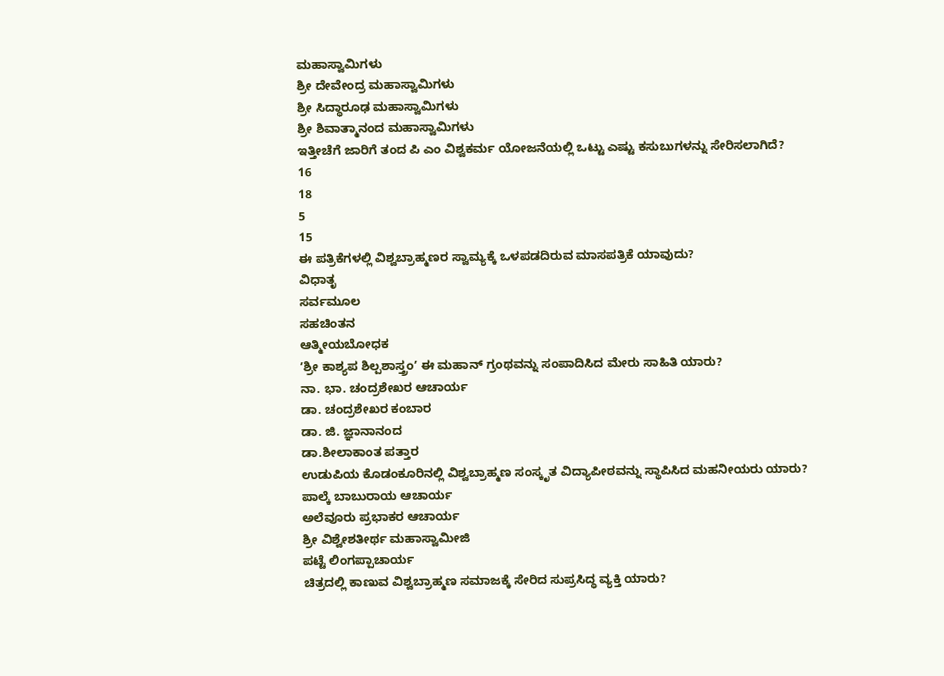ಮಹಾಸ್ವಾಮಿಗಳು
ಶ್ರೀ ದೇವೇಂದ್ರ ಮಹಾಸ್ವಾಮಿಗಳು
ಶ್ರೀ ಸಿದ್ಧಾರೂಢ ಮಹಾಸ್ವಾಮಿಗಳು
ಶ್ರೀ ಶಿವಾತ್ಮಾನಂದ ಮಹಾಸ್ವಾಮಿಗಳು
ಇತ್ತೀಚೆಗೆ ಜಾರಿಗೆ ತಂದ ಪಿ ಎಂ ವಿಶ್ವಕರ್ಮ ಯೋಜನೆಯಲ್ಲಿ ಒಟ್ಟು ಎಷ್ಟು ಕಸುಬುಗಳನ್ನು ಸೇರಿಸಲಾಗಿದೆ?
16
18
5
15
ಈ ಪತ್ರಿಕೆಗಳಲ್ಲಿ ವಿಶ್ವಬ್ರಾಹ್ಮಣರ ಸ್ವಾಮ್ಯಕ್ಕೆ ಒಳಪಡದಿರುವ ಮಾಸಪತ್ರಿಕೆ ಯಾವುದು?
ವಿಧಾತೃ
ಸರ್ವಮೂಲ
ಸಹಚಿಂತನ
ಆತ್ಮೀಯಬೋಧಕ
ʼಶ್ರೀ ಕಾಶ್ಯಪ ಶಿಲ್ಪಶಾಸ್ತ್ರಂʼ ಈ ಮಹಾನ್ ಗ್ರಂಥವನ್ನು ಸಂಪಾದಿಸಿದ ಮೇರು ಸಾಹಿತಿ ಯಾರು?
ನಾ. ಭಾ. ಚಂದ್ರಶೇಖರ ಆಚಾರ್ಯ
ಡಾ. ಚಂದ್ರಶೇಖರ ಕಂಬಾರ
ಡಾ. ಜಿ. ಜ್ಞಾನಾನಂದ
ಡಾ.ಶೀಲಾಕಾಂತ ಪತ್ತಾರ
ಉಡುಪಿಯ ಕೊಡಂಕೂರಿನಲ್ಲಿ ವಿಶ್ವಬ್ರಾಹ್ಮಣ ಸಂಸ್ಕೃತ ವಿದ್ಯಾಪೀಠವನ್ನು ಸ್ಥಾಪಿಸಿದ ಮಹನೀಯರು ಯಾರು?
ಪಾಲ್ಕೆ ಬಾಬುರಾಯ ಆಚಾರ್ಯ
ಅಲೆವೂರು ಪ್ರಭಾಕರ ಆಚಾರ್ಯ
ಶ್ರೀ ವಿಶ್ವೇಶತೀರ್ಥ ಮಹಾಸ್ವಾಮೀಜಿ
ಪಟ್ಟೆ ಲಿಂಗಪ್ಪಾಚಾರ್ಯ
ಚಿತ್ರದಲ್ಲಿ ಕಾಣುವ ವಿಶ್ವಬ್ರಾಹ್ಮಣ ಸಮಾಜಕ್ಕೆ ಸೇರಿದ ಸುಪ್ರಸಿದ್ಧ ವ್ಯಕ್ತಿ ಯಾರು?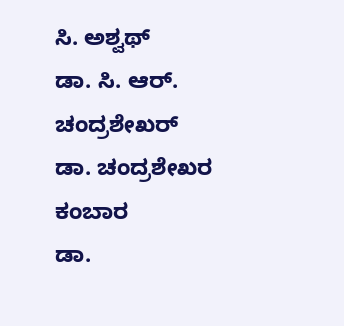ಸಿ. ಅಶ್ವಥ್
ಡಾ. ಸಿ. ಆರ್. ಚಂದ್ರಶೇಖರ್
ಡಾ. ಚಂದ್ರಶೇಖರ ಕಂಬಾರ
ಡಾ.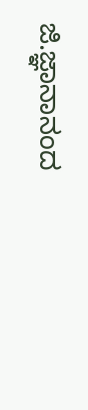ಜಿ.ಜ್ಞಾನಾನಂದ